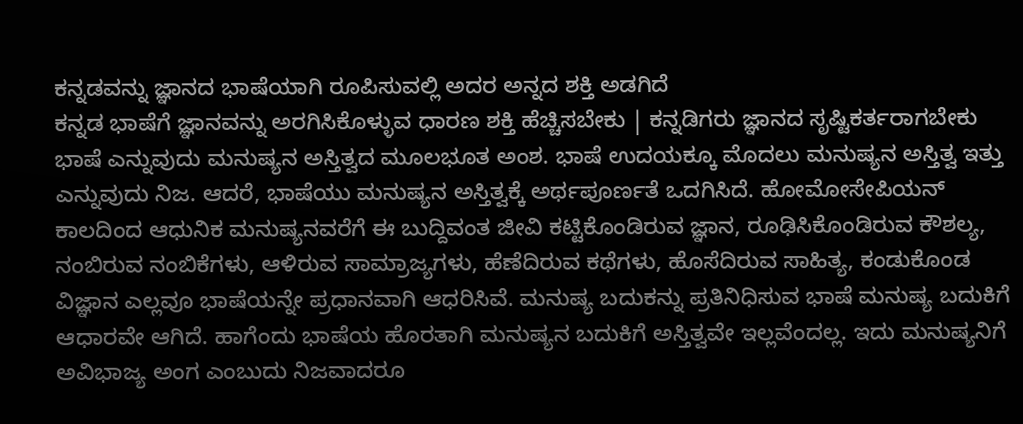ಕನ್ನಡವನ್ನು ಜ್ಞಾನದ ಭಾಷೆಯಾಗಿ ರೂಪಿಸುವಲ್ಲಿ ಅದರ ಅನ್ನದ ಶಕ್ತಿ ಅಡಗಿದೆ
ಕನ್ನಡ ಭಾಷೆಗೆ ಜ್ಞಾನವನ್ನು ಅರಗಿಸಿಕೊಳ್ಳುವ ಧಾರಣ ಶಕ್ತಿ ಹೆಚ್ಚಿಸಬೇಕು | ಕನ್ನಡಿಗರು ಜ್ಞಾನದ ಸೃಷ್ಟಿಕರ್ತರಾಗಬೇಕು
ಭಾಷೆ ಎನ್ನುವುದು ಮನುಷ್ಯನ ಅಸ್ತಿತ್ವದ ಮೂಲಭೂತ ಅಂಶ. ಭಾಷೆ ಉದಯಕ್ಕೂ ಮೊದಲು ಮನುಷ್ಯನ ಅಸ್ತಿತ್ವ ಇತ್ತು ಎನ್ನುವುದು ನಿಜ. ಆದರೆ, ಭಾಷೆಯು ಮನುಷ್ಯನ ಅಸ್ತಿತ್ವಕ್ಕೆ ಅರ್ಥಪೂರ್ಣತೆ ಒದಗಿಸಿದೆ. ಹೋಮೋಸೇಪಿಯನ್ ಕಾಲದಿಂದ ಆಧುನಿಕ ಮನುಷ್ಯನವರೆಗೆ ಈ ಬುದ್ದಿವಂತ ಜೀವಿ ಕಟ್ಟಿಕೊಂಡಿರುವ ಜ್ಞಾನ, ರೂಢಿಸಿಕೊಂಡಿರುವ ಕೌಶಲ್ಯ, ನಂಬಿರುವ ನಂಬಿಕೆಗಳು, ಆಳಿರುವ ಸಾಮ್ರಾಜ್ಯಗಳು, ಹೆಣೆದಿರುವ ಕಥೆಗಳು, ಹೊಸೆದಿರುವ ಸಾಹಿತ್ಯ, ಕಂಡುಕೊಂಡ ವಿಜ್ಞಾನ ಎಲ್ಲವೂ ಭಾಷೆಯನ್ನೇ ಪ್ರಧಾನವಾಗಿ ಆಧರಿಸಿವೆ. ಮನುಷ್ಯ ಬದುಕನ್ನು ಪ್ರತಿನಿಧಿಸುವ ಭಾಷೆ ಮನುಷ್ಯ ಬದುಕಿಗೆ ಆಧಾರವೇ ಆಗಿದೆ. ಹಾಗೆಂದು ಭಾಷೆಯ ಹೊರತಾಗಿ ಮನುಷ್ಯನ ಬದುಕಿಗೆ ಅಸ್ತಿತ್ವವೇ ಇಲ್ಲವೆಂದಲ್ಲ. ಇದು ಮನುಷ್ಯನಿಗೆ ಅವಿಭಾಜ್ಯ ಅಂಗ ಎಂಬುದು ನಿಜವಾದರೂ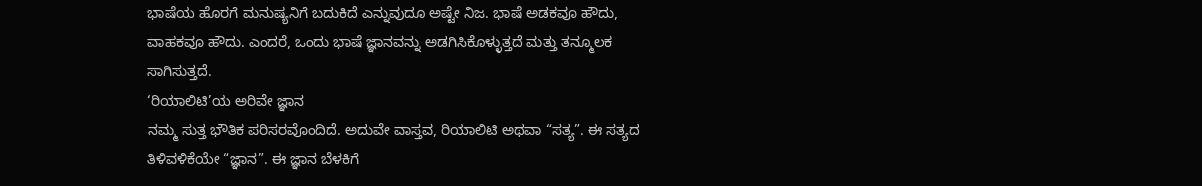ಭಾಷೆಯ ಹೊರಗೆ ಮನುಷ್ಯನಿಗೆ ಬದುಕಿದೆ ಎನ್ನುವುದೂ ಅಷ್ಟೇ ನಿಜ. ಭಾಷೆ ಅಡಕವೂ ಹೌದು, ವಾಹಕವೂ ಹೌದು. ಎಂದರೆ, ಒಂದು ಭಾಷೆ ಜ್ಞಾನವನ್ನು ಅಡಗಿಸಿಕೊಳ್ಳುತ್ತದೆ ಮತ್ತು ತನ್ಮೂಲಕ ಸಾಗಿಸುತ್ತದೆ.
‘ರಿಯಾಲಿಟಿ’ಯ ಅರಿವೇ ಜ್ಞಾನ
ನಮ್ಮ ಸುತ್ತ ಭೌತಿಕ ಪರಿಸರವೊಂದಿದೆ. ಅದುವೇ ವಾಸ್ತವ, ರಿಯಾಲಿಟಿ ಅಥವಾ “ಸತ್ಯ”. ಈ ಸತ್ಯದ ತಿಳಿವಳಿಕೆಯೇ “ಜ್ಞಾನ”. ಈ ಜ್ಞಾನ ಬೆಳಕಿಗೆ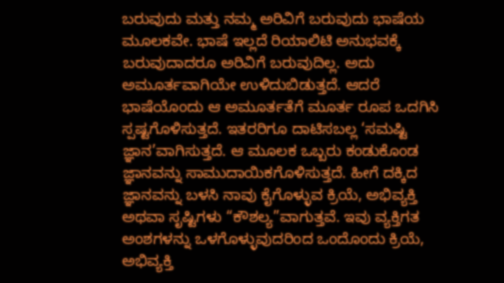ಬರುವುದು ಮತ್ತು ನಮ್ಮ ಅರಿವಿಗೆ ಬರುವುದು ಭಾಷೆಯ ಮೂಲಕವೇ. ಭಾಷೆ ಇಲ್ಲದೆ ರಿಯಾಲಿಟಿ ಅನುಭವಕ್ಕೆ ಬರುವುದಾದರೂ ಅರಿವಿಗೆ ಬರುವುದಿಲ್ಲ. ಅದು ಅಮೂರ್ತವಾಗಿಯೇ ಉಳಿದುಬಿಡುತ್ತದೆ. ಆದರೆ ಭಾಷೆಯೊಂದು ಆ ಅಮೂರ್ತತೆಗೆ ಮೂರ್ತ ರೂಪ ಒದಗಿಸಿ ಸ್ಪಷ್ಟಗೊಳಿಸುತ್ತದೆ. ಇತರರಿಗೂ ದಾಟಿಸಬಲ್ಲ ‘ಸಮಷ್ಟಿ ಜ್ಞಾನ’ವಾಗಿಸುತ್ತದೆ. ಆ ಮೂಲಕ ಒಬ್ಬರು ಕಂಡುಕೊಂಡ ಜ್ಞಾನವನ್ನು ಸಾಮುದಾಯಿಕಗೊಳಿಸುತ್ತದೆ. ಹೀಗೆ ದಕ್ಕಿದ ಜ್ಞಾನವನ್ನು ಬಳಸಿ ನಾವು ಕೈಗೊಳ್ಳುವ ಕ್ರಿಯೆ, ಅಭಿವ್ಯಕ್ತಿ ಅಥವಾ ಸೃಷ್ಟಿಗಳು “ಕೌಶಲ್ಯ”ವಾಗುತ್ತವೆ. ಇವು ವ್ಯಕ್ತಿಗತ ಅಂಶಗಳನ್ನು ಒಳಗೊಳ್ಳುವುದರಿಂದ ಒಂದೊಂದು ಕ್ರಿಯೆ, ಅಭಿವ್ಯಕ್ತಿ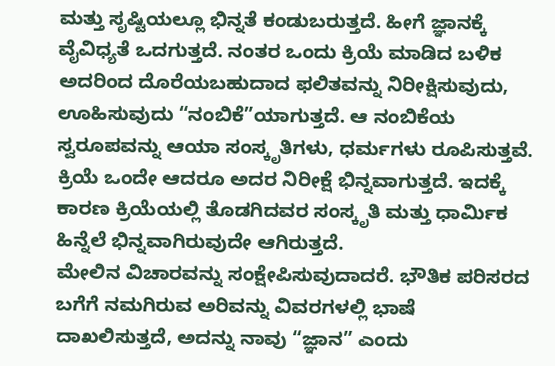ಮತ್ತು ಸೃಷ್ಟಿಯಲ್ಲೂ ಭಿನ್ನತೆ ಕಂಡುಬರುತ್ತದೆ. ಹೀಗೆ ಜ್ಞಾನಕ್ಕೆ ವೈವಿಧ್ಯತೆ ಒದಗುತ್ತದೆ. ನಂತರ ಒಂದು ಕ್ರಿಯೆ ಮಾಡಿದ ಬಳಿಕ ಅದರಿಂದ ದೊರೆಯಬಹುದಾದ ಫಲಿತವನ್ನು ನಿರೀಕ್ಷಿಸುವುದು, ಊಹಿಸುವುದು “ನಂಬಿಕೆ”ಯಾಗುತ್ತದೆ. ಆ ನಂಬಿಕೆಯ ಸ್ವರೂಪವನ್ನು ಆಯಾ ಸಂಸ್ಕೃತಿಗಳು, ಧರ್ಮಗಳು ರೂಪಿಸುತ್ತವೆ. ಕ್ರಿಯೆ ಒಂದೇ ಆದರೂ ಅದರ ನಿರೀಕ್ಷೆ ಭಿನ್ನವಾಗುತ್ತದೆ. ಇದಕ್ಕೆ ಕಾರಣ ಕ್ರಿಯೆಯಲ್ಲಿ ತೊಡಗಿದವರ ಸಂಸ್ಕೃತಿ ಮತ್ತು ಧಾರ್ಮಿಕ ಹಿನ್ನೆಲೆ ಭಿನ್ನವಾಗಿರುವುದೇ ಆಗಿರುತ್ತದೆ.
ಮೇಲಿನ ವಿಚಾರವನ್ನು ಸಂಕ್ಷೇಪಿಸುವುದಾದರೆ. ಭೌತಿಕ ಪರಿಸರದ ಬಗೆಗೆ ನಮಗಿರುವ ಅರಿವನ್ನು ವಿವರಗಳಲ್ಲಿ ಭಾಷೆ ದಾಖಲಿಸುತ್ತದೆ, ಅದನ್ನು ನಾವು “ಜ್ಞಾನ” ಎಂದು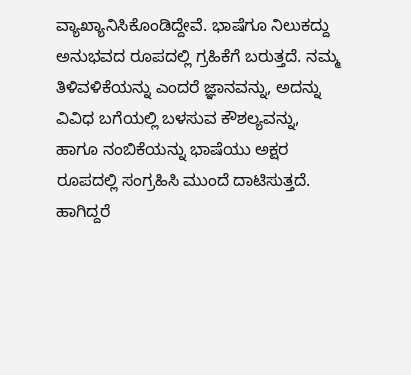ವ್ಯಾಖ್ಯಾನಿಸಿಕೊಂಡಿದ್ದೇವೆ. ಭಾಷೆಗೂ ನಿಲುಕದ್ದು ಅನುಭವದ ರೂಪದಲ್ಲಿ ಗ್ರಹಿಕೆಗೆ ಬರುತ್ತದೆ. ನಮ್ಮ ತಿಳಿವಳಿಕೆಯನ್ನು ಎಂದರೆ ಜ್ಞಾನವನ್ನು, ಅದನ್ನು ವಿವಿಧ ಬಗೆಯಲ್ಲಿ ಬಳಸುವ ಕೌಶಲ್ಯವನ್ನು, ಹಾಗೂ ನಂಬಿಕೆಯನ್ನು ಭಾಷೆಯು ಅಕ್ಷರ ರೂಪದಲ್ಲಿ ಸಂಗ್ರಹಿಸಿ ಮುಂದೆ ದಾಟಿಸುತ್ತದೆ. ಹಾಗಿದ್ದರೆ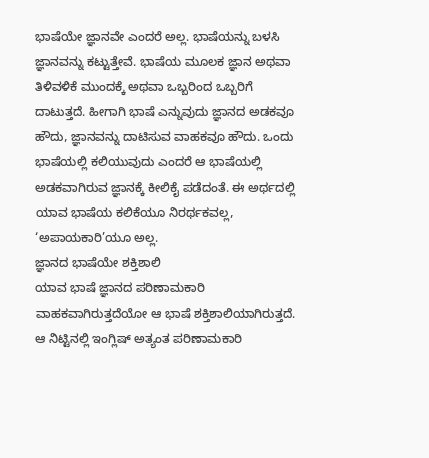ಭಾಷೆಯೇ ಜ್ಞಾನವೇ ಎಂದರೆ ಅಲ್ಲ. ಭಾಷೆಯನ್ನು ಬಳಸಿ ಜ್ಞಾನವನ್ನು ಕಟ್ಟುತ್ತೇವೆ. ಭಾಷೆಯ ಮೂಲಕ ಜ್ಞಾನ ಅಥವಾ ತಿಳಿವಳಿಕೆ ಮುಂದಕ್ಕೆ ಅಥವಾ ಒಬ್ಬರಿಂದ ಒಬ್ಬರಿಗೆ ದಾಟುತ್ತದೆ. ಹೀಗಾಗಿ ಭಾಷೆ ಎನ್ನುವುದು ಜ್ಞಾನದ ಅಡಕವೂ ಹೌದು, ಜ್ಞಾನವನ್ನು ದಾಟಿಸುವ ವಾಹಕವೂ ಹೌದು. ಒಂದು ಭಾಷೆಯಲ್ಲಿ ಕಲಿಯುವುದು ಎಂದರೆ ಆ ಭಾಷೆಯಲ್ಲಿ ಅಡಕವಾಗಿರುವ ಜ್ಞಾನಕ್ಕೆ ಕೀಲಿಕೈ ಪಡೆದಂತೆ. ಈ ಅರ್ಥದಲ್ಲಿ ಯಾವ ಭಾಷೆಯ ಕಲಿಕೆಯೂ ನಿರರ್ಥಕವಲ್ಲ, ‘ಅಪಾಯಕಾರಿ’ಯೂ ಅಲ್ಲ.
ಜ್ಞಾನದ ಭಾಷೆಯೇ ಶಕ್ತಿಶಾಲಿ
ಯಾವ ಭಾಷೆ ಜ್ಞಾನದ ಪರಿಣಾಮಕಾರಿ ವಾಹಕವಾಗಿರುತ್ತದೆಯೋ ಆ ಭಾಷೆ ಶಕ್ತಿಶಾಲಿಯಾಗಿರುತ್ತದೆ. ಆ ನಿಟ್ಟಿನಲ್ಲಿ ಇಂಗ್ಲಿಷ್ ಅತ್ಯಂತ ಪರಿಣಾಮಕಾರಿ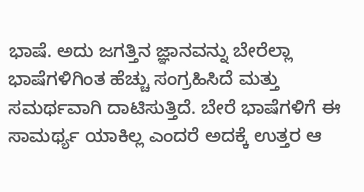ಭಾಷೆ. ಅದು ಜಗತ್ತಿನ ಜ್ಞಾನವನ್ನು ಬೇರೆಲ್ಲಾ ಭಾಷೆಗಳಿಗಿಂತ ಹೆಚ್ಚು ಸಂಗ್ರಹಿಸಿದೆ ಮತ್ತು ಸಮರ್ಥವಾಗಿ ದಾಟಿಸುತ್ತಿದೆ. ಬೇರೆ ಭಾಷೆಗಳಿಗೆ ಈ ಸಾಮರ್ಥ್ಯ ಯಾಕಿಲ್ಲ ಎಂದರೆ ಅದಕ್ಕೆ ಉತ್ತರ ಆ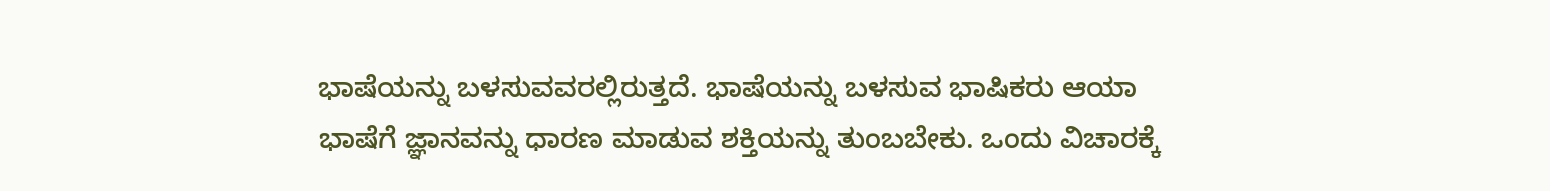ಭಾಷೆಯನ್ನು ಬಳಸುವವರಲ್ಲಿರುತ್ತದೆ. ಭಾಷೆಯನ್ನು ಬಳಸುವ ಭಾಷಿಕರು ಆಯಾ ಭಾಷೆಗೆ ಜ್ಞಾನವನ್ನು ಧಾರಣ ಮಾಡುವ ಶಕ್ತಿಯನ್ನು ತುಂಬಬೇಕು. ಒಂದು ವಿಚಾರಕ್ಕೆ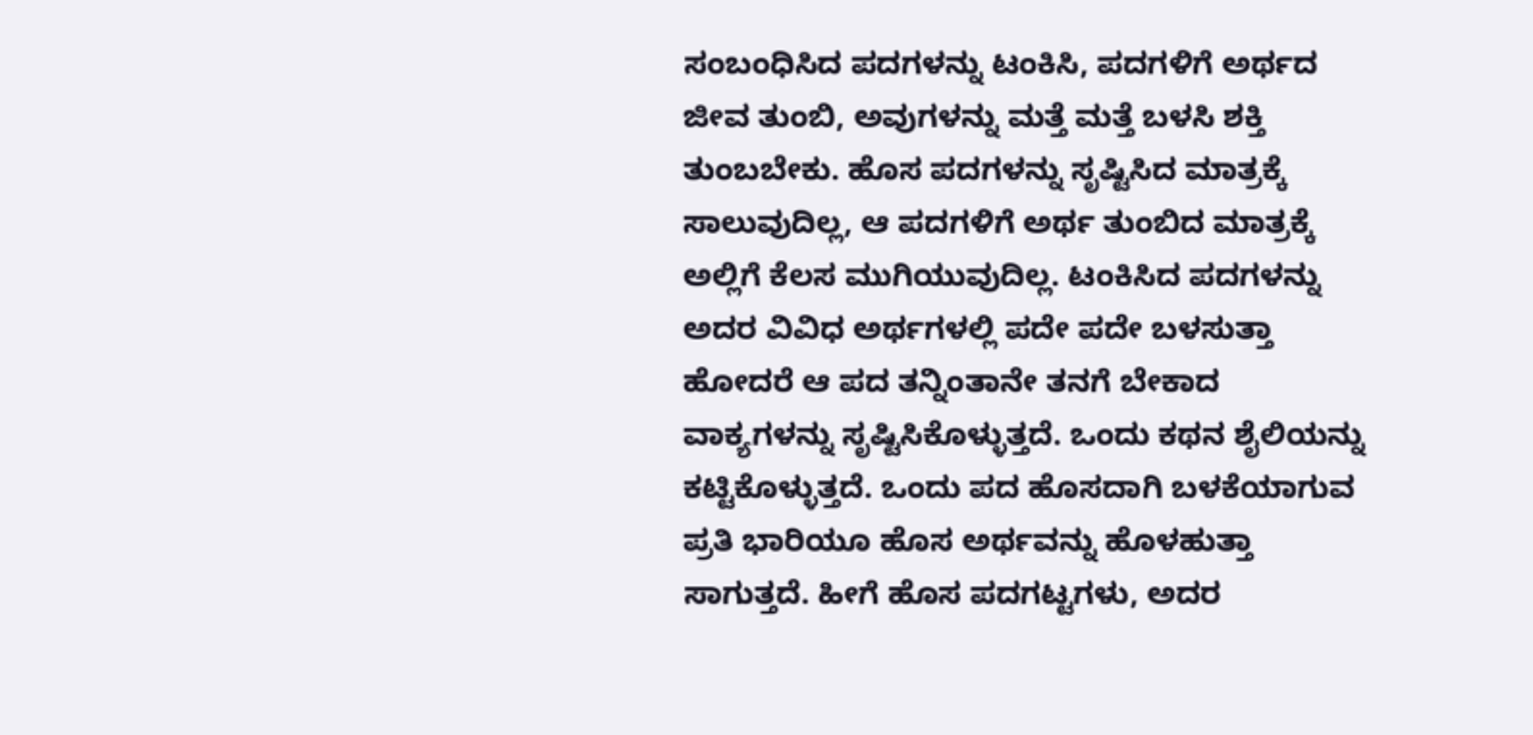ಸಂಬಂಧಿಸಿದ ಪದಗಳನ್ನು ಟಂಕಿಸಿ, ಪದಗಳಿಗೆ ಅರ್ಥದ ಜೀವ ತುಂಬಿ, ಅವುಗಳನ್ನು ಮತ್ತೆ ಮತ್ತೆ ಬಳಸಿ ಶಕ್ತಿ ತುಂಬಬೇಕು. ಹೊಸ ಪದಗಳನ್ನು ಸೃಷ್ಟಿಸಿದ ಮಾತ್ರಕ್ಕೆ ಸಾಲುವುದಿಲ್ಲ, ಆ ಪದಗಳಿಗೆ ಅರ್ಥ ತುಂಬಿದ ಮಾತ್ರಕ್ಕೆ ಅಲ್ಲಿಗೆ ಕೆಲಸ ಮುಗಿಯುವುದಿಲ್ಲ. ಟಂಕಿಸಿದ ಪದಗಳನ್ನು ಅದರ ವಿವಿಧ ಅರ್ಥಗಳಲ್ಲಿ ಪದೇ ಪದೇ ಬಳಸುತ್ತಾ ಹೋದರೆ ಆ ಪದ ತನ್ನಿಂತಾನೇ ತನಗೆ ಬೇಕಾದ ವಾಕ್ಯಗಳನ್ನು ಸೃಷ್ಟಿಸಿಕೊಳ್ಳುತ್ತದೆ. ಒಂದು ಕಥನ ಶೈಲಿಯನ್ನು ಕಟ್ಟಿಕೊಳ್ಳುತ್ತದೆ. ಒಂದು ಪದ ಹೊಸದಾಗಿ ಬಳಕೆಯಾಗುವ ಪ್ರತಿ ಭಾರಿಯೂ ಹೊಸ ಅರ್ಥವನ್ನು ಹೊಳಹುತ್ತಾ ಸಾಗುತ್ತದೆ. ಹೀಗೆ ಹೊಸ ಪದಗಟ್ಟಗಳು, ಅದರ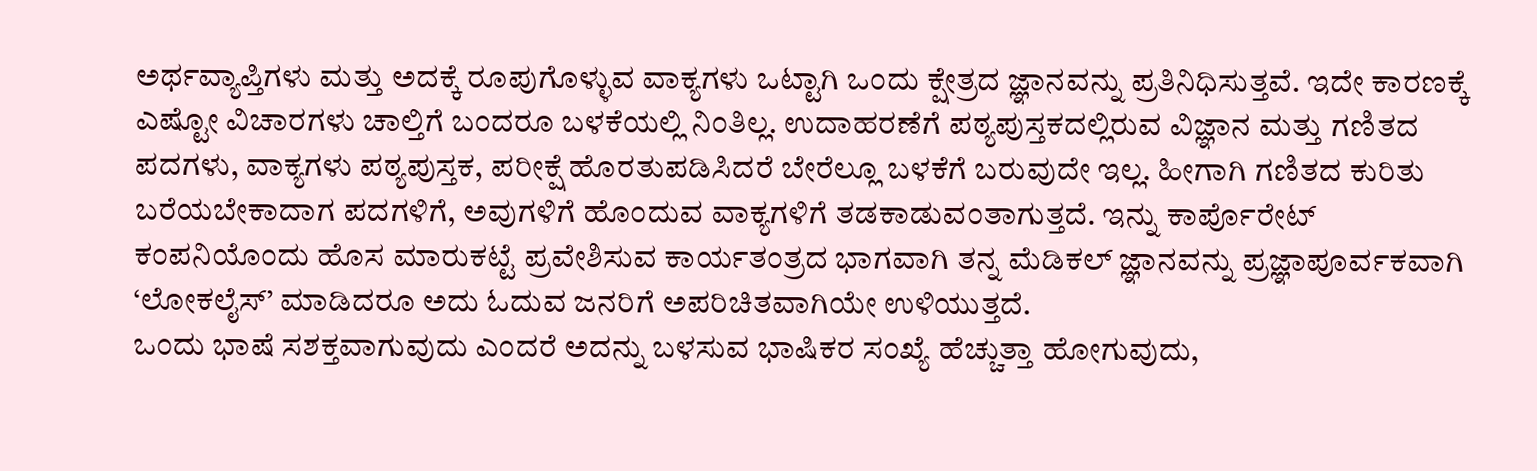ಅರ್ಥವ್ಯಾಪ್ತಿಗಳು ಮತ್ತು ಅದಕ್ಕೆ ರೂಪುಗೊಳ್ಳುವ ವಾಕ್ಯಗಳು ಒಟ್ಟಾಗಿ ಒಂದು ಕ್ಷೇತ್ರದ ಜ್ಞಾನವನ್ನು ಪ್ರತಿನಿಧಿಸುತ್ತವೆ. ಇದೇ ಕಾರಣಕ್ಕೆ ಎಷ್ಟೋ ವಿಚಾರಗಳು ಚಾಲ್ತಿಗೆ ಬಂದರೂ ಬಳಕೆಯಲ್ಲಿ ನಿಂತಿಲ್ಲ. ಉದಾಹರಣೆಗೆ ಪಠ್ಯಪುಸ್ತಕದಲ್ಲಿರುವ ವಿಜ್ಞಾನ ಮತ್ತು ಗಣಿತದ ಪದಗಳು, ವಾಕ್ಯಗಳು ಪಠ್ಯಪುಸ್ತಕ, ಪರೀಕ್ಷೆ ಹೊರತುಪಡಿಸಿದರೆ ಬೇರೆಲ್ಲೂ ಬಳಕೆಗೆ ಬರುವುದೇ ಇಲ್ಲ. ಹೀಗಾಗಿ ಗಣಿತದ ಕುರಿತು ಬರೆಯಬೇಕಾದಾಗ ಪದಗಳಿಗೆ, ಅವುಗಳಿಗೆ ಹೊಂದುವ ವಾಕ್ಯಗಳಿಗೆ ತಡಕಾಡುವಂತಾಗುತ್ತದೆ. ಇನ್ನು ಕಾರ್ಪೊರೇಟ್ ಕಂಪನಿಯೊಂದು ಹೊಸ ಮಾರುಕಟ್ಟೆ ಪ್ರವೇಶಿಸುವ ಕಾರ್ಯತಂತ್ರದ ಭಾಗವಾಗಿ ತನ್ನ ಮೆಡಿಕಲ್ ಜ್ಞಾನವನ್ನು ಪ್ರಜ್ಞಾಪೂರ್ವಕವಾಗಿ ‘ಲೋಕಲೈಸ್’ ಮಾಡಿದರೂ ಅದು ಓದುವ ಜನರಿಗೆ ಅಪರಿಚಿತವಾಗಿಯೇ ಉಳಿಯುತ್ತದೆ.
ಒಂದು ಭಾಷೆ ಸಶಕ್ತವಾಗುವುದು ಎಂದರೆ ಅದನ್ನು ಬಳಸುವ ಭಾಷಿಕರ ಸಂಖ್ಯೆ ಹೆಚ್ಚುತ್ತಾ ಹೋಗುವುದು,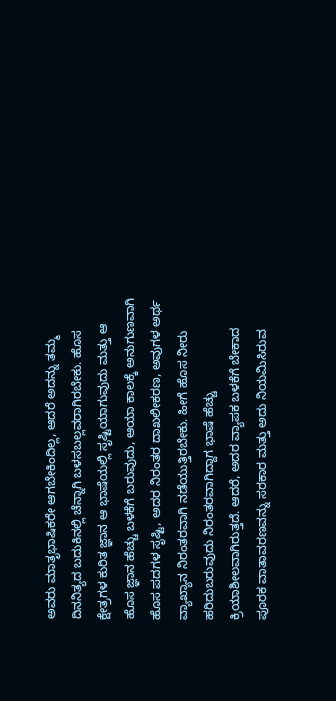ಅವರು ಮಾತೃಭಾಷಿಕರೇ ಆಗಬೇಕಿಂದಿಲ್ಲ, ಆದರೆ ಅದನ್ನು ತಮ್ಮ ದಿನನಿತ್ಯದ ಬದುಕಿನಲ್ಲಿ ಚೆನ್ನಾಗಿ ಬಳಸಬಲ್ಲವರಾಗಿರಬೇಕು. ಹೊಸ ಕ್ಷೇತ್ರಗಳ ಕುರಿತ ಜ್ಞಾನ ಆ ಭಾಷೆಯಲ್ಲಿ ಸೃಷ್ಟಿಯಾಗುವುದು ಮತ್ತು ಆ ಹೊಸ ಜ್ಞಾನ ಹೆಚ್ಚು ಬಳಕೆಗೆ ಬರುವುದು, ಆಯಾ ಕಾಲಕ್ಕೆ ಅನುಗುಣವಾಗಿ ಹೊಸ ಪದಗಳ ಸೃಷ್ಟಿ, ಅದರ ನಿರಂತರ ದಾಖಲೀಕರಣ, ಅವುಗಳ ಅರ್ಥ ವ್ಯಾಖ್ಯಾನ ನಿರಂತರವಾಗಿ ನಡೆಯುತ್ತಿರಬೇಕು. ಹೀಗೆ ಹೊಸ ನೀರು ಹರಿದುಬರುವುದು ನಿರಂತರವಾಗಿದ್ದಾಗ ಭಾಷೆ ಹೆಚ್ಚು ಕ್ರಿಯಾಶೀಲವಾಗಿರುತ್ತದೆ. ಆದರೆ, ಅದರ ವ್ಯಾಪಕ ಬಳಕೆಗೆ ಬೇಕಾದ ಪೂರಕ ವಾತಾವರಣವನ್ನು ಸರಕಾರ ಮತ್ತು ಅದು ನಿಯಮಿಸಿರುವ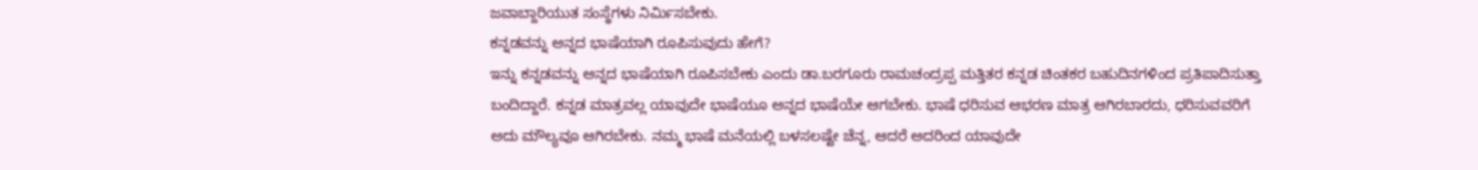ಜವಾಬ್ದಾರಿಯುತ ಸಂಸ್ಥೆಗಳು ನಿರ್ಮಿಸಬೇಕು.
ಕನ್ನಡವನ್ನು ಅನ್ನದ ಭಾಷೆಯಾಗಿ ರೂಪಿಸುವುದು ಹೇಗೆ?
ಇನ್ನು ಕನ್ನಡವನ್ನು ಅನ್ನದ ಭಾಷೆಯಾಗಿ ರೂಪಿಸಬೇಕು ಎಂದು ಡಾ.ಬರಗೂರು ರಾಮಚಂದ್ರಪ್ಪ ಮತ್ತಿತರ ಕನ್ನಡ ಚಿಂತಕರ ಬಹುದಿನಗಳಿಂದ ಪ್ರತಿಪಾದಿಸುತ್ತಾ ಬಂದಿದ್ದಾರೆ. ಕನ್ನಡ ಮಾತ್ರವಲ್ಲ ಯಾವುದೇ ಭಾಷೆಯೂ ಅನ್ನದ ಭಾಷೆಯೇ ಆಗಬೇಕು. ಭಾಷೆ ಧರಿಸುವ ಆಭರಣ ಮಾತ್ರ ಆಗಿರಬಾರದು, ಧರಿಸುವವರಿಗೆ ಅದು ಮೌಲ್ಯವೂ ಆಗಿರಬೇಕು. ನಮ್ಮ ಭಾಷೆ ಮನೆಯಲ್ಲಿ ಬಳಸಲಷ್ಟೇ ಚೆನ್ನ, ಆದರೆ ಅದರಿಂದ ಯಾವುದೇ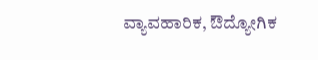ವ್ಯಾವಹಾರಿಕ, ಔದ್ಯೋಗಿಕ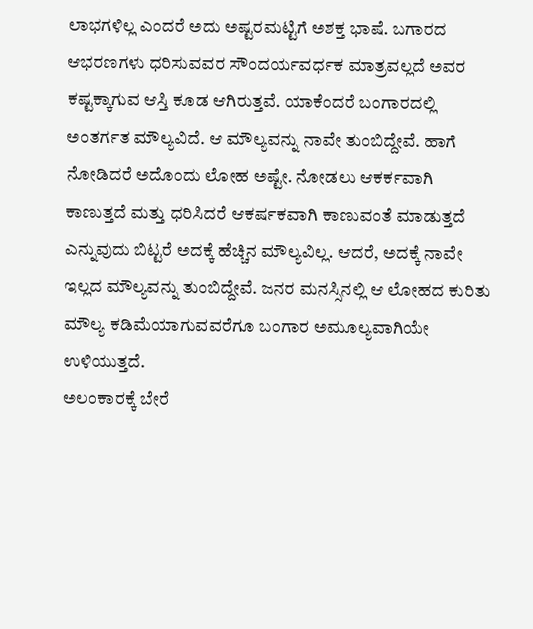ಲಾಭಗಳಿಲ್ಲ ಎಂದರೆ ಅದು ಅಷ್ಟರಮಟ್ಟಿಗೆ ಅಶಕ್ತ ಭಾಷೆ. ಬಗಾರದ ಆಭರಣಗಳು ಧರಿಸುವವರ ಸೌಂದರ್ಯವರ್ಧಕ ಮಾತ್ರವಲ್ಲದೆ ಅವರ ಕಷ್ಟಕ್ಕಾಗುವ ಆಸ್ತಿ ಕೂಡ ಆಗಿರುತ್ತವೆ. ಯಾಕೆಂದರೆ ಬಂಗಾರದಲ್ಲಿ ಅಂತರ್ಗತ ಮೌಲ್ಯವಿದೆ. ಆ ಮೌಲ್ಯವನ್ನು ನಾವೇ ತುಂಬಿದ್ದೇವೆ. ಹಾಗೆ ನೋಡಿದರೆ ಅದೊಂದು ಲೋಹ ಅಷ್ಟೇ. ನೋಡಲು ಆಕರ್ಕವಾಗಿ ಕಾಣುತ್ತದೆ ಮತ್ತು ಧರಿಸಿದರೆ ಆಕರ್ಷಕವಾಗಿ ಕಾಣುವಂತೆ ಮಾಡುತ್ತದೆ ಎನ್ನುವುದು ಬಿಟ್ಟರೆ ಅದಕ್ಕೆ ಹೆಚ್ಚಿನ ಮೌಲ್ಯವಿಲ್ಲ. ಆದರೆ, ಅದಕ್ಕೆ ನಾವೇ ಇಲ್ಲದ ಮೌಲ್ಯವನ್ನು ತುಂಬಿದ್ದೇವೆ. ಜನರ ಮನಸ್ಸಿನಲ್ಲಿ ಆ ಲೋಹದ ಕುರಿತು ಮೌಲ್ಯ ಕಡಿಮೆಯಾಗುವವರೆಗೂ ಬಂಗಾರ ಅಮೂಲ್ಯವಾಗಿಯೇ ಉಳಿಯುತ್ತದೆ.
ಅಲಂಕಾರಕ್ಕೆ ಬೇರೆ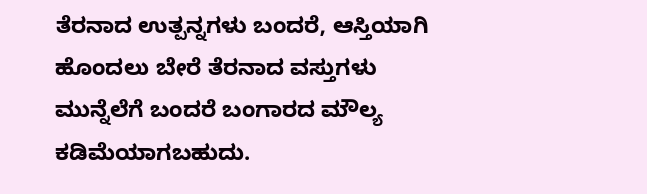ತೆರನಾದ ಉತ್ಪನ್ನಗಳು ಬಂದರೆ, ಆಸ್ತಿಯಾಗಿ ಹೊಂದಲು ಬೇರೆ ತೆರನಾದ ವಸ್ತುಗಳು ಮುನ್ನೆಲೆಗೆ ಬಂದರೆ ಬಂಗಾರದ ಮೌಲ್ಯ ಕಡಿಮೆಯಾಗಬಹುದು.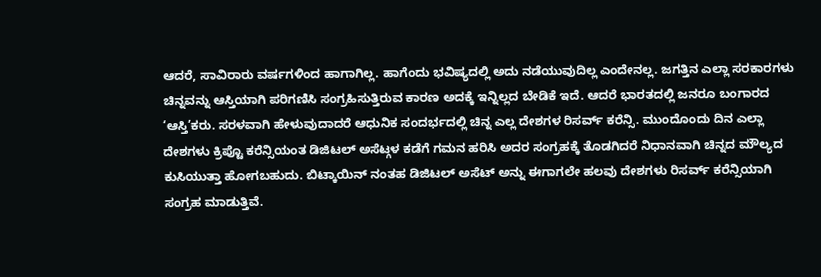ಆದರೆ, ಸಾವಿರಾರು ವರ್ಷಗಳಿಂದ ಹಾಗಾಗಿಲ್ಲ. ಹಾಗೆಂದು ಭವಿಷ್ಯದಲ್ಲಿ ಅದು ನಡೆಯುವುದಿಲ್ಲ ಎಂದೇನಲ್ಲ. ಜಗತ್ತಿನ ಎಲ್ಲಾ ಸರಕಾರಗಳು ಚಿನ್ನವನ್ನು ಆಸ್ತಿಯಾಗಿ ಪರಿಗಣಿಸಿ ಸಂಗ್ರಹಿಸುತ್ತಿರುವ ಕಾರಣ ಅದಕ್ಕೆ ಇನ್ನಿಲ್ಲದ ಬೇಡಿಕೆ ಇದೆ. ಆದರೆ ಭಾರತದಲ್ಲಿ ಜನರೂ ಬಂಗಾರದ ‘ಆಸ್ತಿ’ಕರು. ಸರಳವಾಗಿ ಹೇಳುವುದಾದರೆ ಆಧುನಿಕ ಸಂದರ್ಭದಲ್ಲಿ ಚಿನ್ನ ಎಲ್ಲ ದೇಶಗಳ ರಿಸರ್ವ್ ಕರೆನ್ಸಿ. ಮುಂದೊಂದು ದಿನ ಎಲ್ಲಾ ದೇಶಗಳು ಕ್ರಿಪ್ಟೊ ಕರೆನ್ಸಿಯಂತ ಡಿಜಿಟಲ್ ಅಸೆಟ್ಗಳ ಕಡೆಗೆ ಗಮನ ಹರಿಸಿ ಅದರ ಸಂಗ್ರಹಕ್ಕೆ ತೊಡಗಿದರೆ ನಿಧಾನವಾಗಿ ಚಿನ್ನದ ಮೌಲ್ಯದ ಕುಸಿಯುತ್ತಾ ಹೋಗಬಹುದು. ಬಿಟ್ಕಾಯಿನ್ ನಂತಹ ಡಿಜಿಟಲ್ ಅಸೆಟ್ ಅನ್ನು ಈಗಾಗಲೇ ಹಲವು ದೇಶಗಳು ರಿಸರ್ವ್ ಕರೆನ್ಸಿಯಾಗಿ ಸಂಗ್ರಹ ಮಾಡುತ್ತಿವೆ.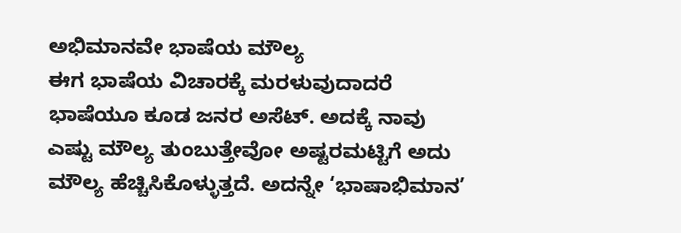ಅಭಿಮಾನವೇ ಭಾಷೆಯ ಮೌಲ್ಯ
ಈಗ ಭಾಷೆಯ ವಿಚಾರಕ್ಕೆ ಮರಳುವುದಾದರೆ ಭಾಷೆಯೂ ಕೂಡ ಜನರ ಅಸೆಟ್. ಅದಕ್ಕೆ ನಾವು ಎಷ್ಟು ಮೌಲ್ಯ ತುಂಬುತ್ತೇವೋ ಅಷ್ಟರಮಟ್ಟಿಗೆ ಅದು ಮೌಲ್ಯ ಹೆಚ್ಚಿಸಿಕೊಳ್ಳುತ್ತದೆ. ಅದನ್ನೇ ‘ಭಾಷಾಭಿಮಾನ’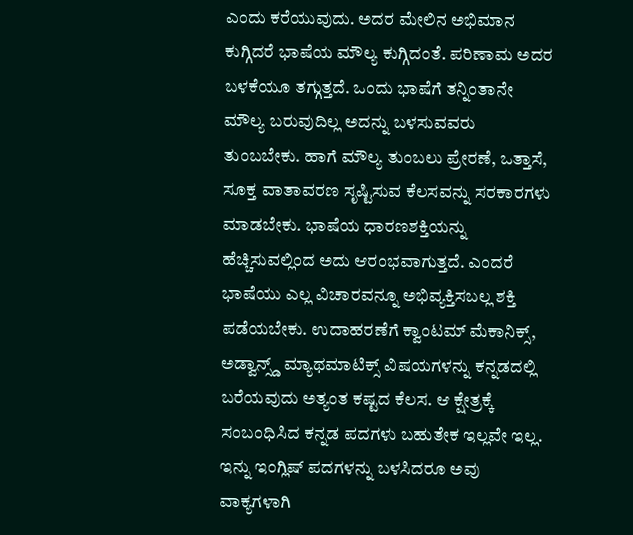ಎಂದು ಕರೆಯುವುದು. ಅದರ ಮೇಲಿನ ಅಭಿಮಾನ ಕುಗ್ಗಿದರೆ ಭಾಷೆಯ ಮೌಲ್ಯ ಕುಗ್ಗಿದಂತೆ. ಪರಿಣಾಮ ಅದರ ಬಳಕೆಯೂ ತಗ್ಗುತ್ತದೆ. ಒಂದು ಭಾಷೆಗೆ ತನ್ನಿಂತಾನೇ ಮೌಲ್ಯ ಬರುವುದಿಲ್ಲ ಅದನ್ನು ಬಳಸುವವರು ತುಂಬಬೇಕು. ಹಾಗೆ ಮೌಲ್ಯ ತುಂಬಲು ಪ್ರೇರಣೆ, ಒತ್ತಾಸೆ, ಸೂಕ್ತ ವಾತಾವರಣ ಸೃಷ್ಟಿಸುವ ಕೆಲಸವನ್ನು ಸರಕಾರಗಳು ಮಾಡಬೇಕು. ಭಾಷೆಯ ಧಾರಣಶಕ್ತಿಯನ್ನು ಹೆಚ್ಚಿಸುವಲ್ಲಿಂದ ಅದು ಆರಂಭವಾಗುತ್ತದೆ. ಎಂದರೆ ಭಾಷೆಯು ಎಲ್ಲ ವಿಚಾರವನ್ನೂ ಅಭಿವ್ಯಕ್ತಿಸಬಲ್ಲ ಶಕ್ತಿ ಪಡೆಯಬೇಕು. ಉದಾಹರಣೆಗೆ ಕ್ವಾಂಟಮ್ ಮೆಕಾನಿಕ್ಸ್, ಅಡ್ವಾನ್ಸ್ಡ್ ಮ್ಯಾಥಮಾಟಿಕ್ಸ್ ವಿಷಯಗಳನ್ನು ಕನ್ನಡದಲ್ಲಿ ಬರೆಯವುದು ಅತ್ಯಂತ ಕಷ್ಟದ ಕೆಲಸ. ಆ ಕ್ಷೇತ್ರಕ್ಕೆ ಸಂಬಂಧಿಸಿದ ಕನ್ನಡ ಪದಗಳು ಬಹುತೇಕ ಇಲ್ಲವೇ ಇಲ್ಲ. ಇನ್ನು ಇಂಗ್ಲಿಷ್ ಪದಗಳನ್ನು ಬಳಸಿದರೂ ಅವು ವಾಕ್ಯಗಳಾಗಿ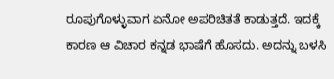ರೂಪುಗೊಳ್ಳುವಾಗ ಏನೋ ಅಪರಿಚಿತತೆ ಕಾಡುತ್ತದೆ. ಇದಕ್ಕೆ ಕಾರಣ ಆ ವಿಚಾರ ಕನ್ನಡ ಭಾಷೆಗೆ ಹೊಸದು. ಅದನ್ನು ಬಳಸಿ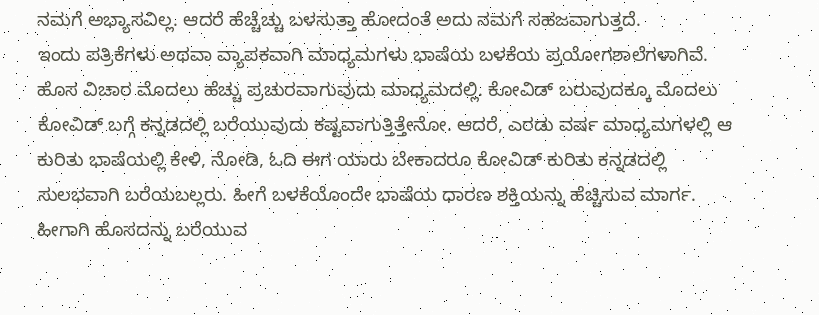ನಮಗೆ ಅಭ್ಯಾಸವಿಲ್ಲ. ಆದರೆ ಹೆಚ್ಚೆಚ್ಚು ಬಳಸುತ್ತಾ ಹೋದಂತೆ ಅದು ನಮಗೆ ಸಹಜವಾಗುತ್ತದೆ.
ಇಂದು ಪತ್ರಿಕೆಗಳು ಅಥವಾ ವ್ಯಾಪಕವಾಗಿ ಮಾಧ್ಯಮಗಳು ಭಾಷೆಯ ಬಳಕೆಯ ಪ್ರಯೋಗಶಾಲೆಗಳಾಗಿವೆ. ಹೊಸ ವಿಚಾರ ಮೊದಲು ಹೆಚ್ಚು ಪ್ರಚುರವಾಗುವುದು ಮಾಧ್ಯಮದಲ್ಲಿ. ಕೋವಿಡ್ ಬರುವುದಕ್ಕೂ ಮೊದಲು ಕೋವಿಡ್ ಬಗ್ಗೆ ಕನ್ನಡದಲ್ಲಿ ಬರೆಯುವುದು ಕಷ್ಟವಾಗುತ್ತಿತ್ತೇನೋ. ಆದರೆ, ಎರಡು ವರ್ಷ ಮಾಧ್ಯಮಗಳಲ್ಲಿ ಆ ಕುರಿತು ಭಾಷೆಯಲ್ಲಿ ಕೇಳಿ, ನೋಡಿ, ಓದಿ ಈಗ ಯಾರು ಬೇಕಾದರೂ ಕೋವಿಡ್ ಕುರಿತು ಕನ್ನಡದಲ್ಲಿ ಸುಲಭವಾಗಿ ಬರೆಯಬಲ್ಲರು. ಹೀಗೆ ಬಳಕೆಯೊಂದೇ ಭಾಷೆಯ ಧಾರಣ ಶಕ್ತಿಯನ್ನು ಹೆಚ್ಚಿಸುವ ಮಾರ್ಗ. ಹೀಗಾಗಿ ಹೊಸದನ್ನು ಬರೆಯುವ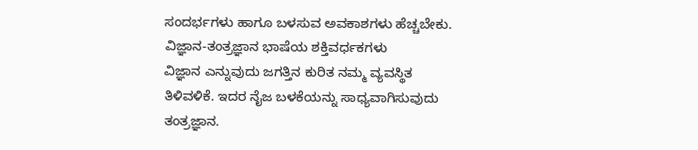ಸಂದರ್ಭಗಳು ಹಾಗೂ ಬಳಸುವ ಅವಕಾಶಗಳು ಹೆಚ್ಚಬೇಕು.
ವಿಜ್ಞಾನ-ತಂತ್ರಜ್ಞಾನ ಭಾಷೆಯ ಶಕ್ತಿವರ್ಧಕಗಳು
ವಿಜ್ಞಾನ ಎನ್ನುವುದು ಜಗತ್ತಿನ ಕುರಿತ ನಮ್ಮ ವ್ಯವಸ್ಥಿತ ತಿಳಿವಳಿಕೆ. ಇದರ ನೈಜ ಬಳಕೆಯನ್ನು ಸಾಧ್ಯವಾಗಿಸುವುದು ತಂತ್ರಜ್ಞಾನ.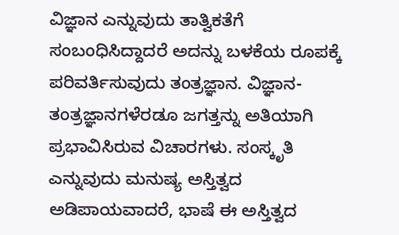ವಿಜ್ಞಾನ ಎನ್ನುವುದು ತಾತ್ವಿಕತೆಗೆ ಸಂಬಂಧಿಸಿದ್ದಾದರೆ ಅದನ್ನು ಬಳಕೆಯ ರೂಪಕ್ಕೆ ಪರಿವರ್ತಿಸುವುದು ತಂತ್ರಜ್ಞಾನ. ವಿಜ್ಞಾನ-ತಂತ್ರಜ್ಞಾನಗಳೆರಡೂ ಜಗತ್ತನ್ನು ಅತಿಯಾಗಿ ಪ್ರಭಾವಿಸಿರುವ ವಿಚಾರಗಳು. ಸಂಸ್ಕೃತಿ ಎನ್ನುವುದು ಮನುಷ್ಯ ಅಸ್ತಿತ್ವದ ಅಡಿಪಾಯವಾದರೆ, ಭಾಷೆ ಈ ಅಸ್ತಿತ್ವದ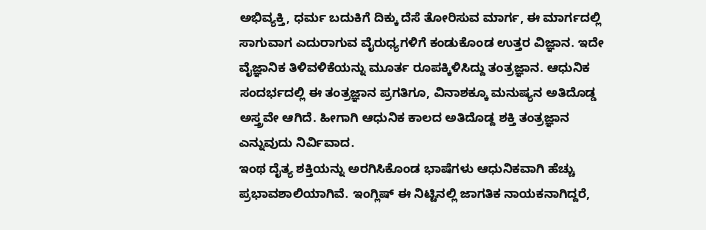ಅಭಿವ್ಯಕ್ತಿ, ಧರ್ಮ ಬದುಕಿಗೆ ದಿಕ್ಕು ದೆಸೆ ತೋರಿಸುವ ಮಾರ್ಗ, ಈ ಮಾರ್ಗದಲ್ಲಿ ಸಾಗುವಾಗ ಎದುರಾಗುವ ವೈರುಧ್ಯಗಳಿಗೆ ಕಂಡುಕೊಂಡ ಉತ್ತರ ವಿಜ್ಞಾನ. ಇದೇ ವೈಜ್ಞಾನಿಕ ತಿಳಿವಳಿಕೆಯನ್ನು ಮೂರ್ತ ರೂಪಕ್ಕಿಳಿಸಿದ್ದು ತಂತ್ರಜ್ಞಾನ. ಆಧುನಿಕ ಸಂದರ್ಭದಲ್ಲಿ ಈ ತಂತ್ರಜ್ಞಾನ ಪ್ರಗತಿಗೂ, ವಿನಾಶಕ್ಕೂ ಮನುಷ್ಯನ ಅತಿದೊಡ್ಡ ಅಸ್ತ್ರವೇ ಆಗಿದೆ. ಹೀಗಾಗಿ ಆಧುನಿಕ ಕಾಲದ ಅತಿದೊಡ್ದ ಶಕ್ತಿ ತಂತ್ರಜ್ಞಾನ ಎನ್ನುವುದು ನಿರ್ವಿವಾದ.
ಇಂಥ ದೈತ್ಯ ಶಕ್ತಿಯನ್ನು ಅರಗಿಸಿಕೊಂಡ ಭಾಷೆಗಳು ಆಧುನಿಕವಾಗಿ ಹೆಚ್ಚು ಪ್ರಭಾವಶಾಲಿಯಾಗಿವೆ. ಇಂಗ್ಲಿಷ್ ಈ ನಿಟ್ಟಿನಲ್ಲಿ ಜಾಗತಿಕ ನಾಯಕನಾಗಿದ್ದರೆ,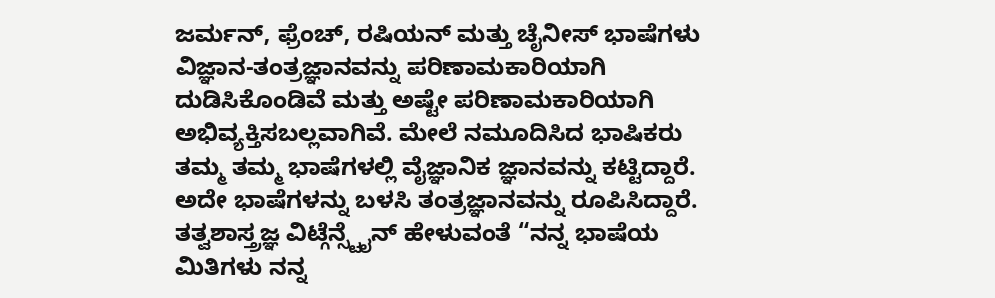ಜರ್ಮನ್, ಫ್ರೆಂಚ್, ರಷಿಯನ್ ಮತ್ತು ಚೈನೀಸ್ ಭಾಷೆಗಳು ವಿಜ್ಞಾನ-ತಂತ್ರಜ್ಞಾನವನ್ನು ಪರಿಣಾಮಕಾರಿಯಾಗಿ ದುಡಿಸಿಕೊಂಡಿವೆ ಮತ್ತು ಅಷ್ಟೇ ಪರಿಣಾಮಕಾರಿಯಾಗಿ ಅಭಿವ್ಯಕ್ತಿಸಬಲ್ಲವಾಗಿವೆ. ಮೇಲೆ ನಮೂದಿಸಿದ ಭಾಷಿಕರು ತಮ್ಮ ತಮ್ಮ ಭಾಷೆಗಳಲ್ಲಿ ವೈಜ್ಞಾನಿಕ ಜ್ಞಾನವನ್ನು ಕಟ್ಟಿದ್ದಾರೆ. ಅದೇ ಭಾಷೆಗಳನ್ನು ಬಳಸಿ ತಂತ್ರಜ್ಞಾನವನ್ನು ರೂಪಿಸಿದ್ದಾರೆ. ತತ್ವಶಾಸ್ತ್ರಜ್ಞ ವಿಟ್ಗೆನ್ಸ್ಟೈನ್ ಹೇಳುವಂತೆ “ನನ್ನ ಭಾಷೆಯ ಮಿತಿಗಳು ನನ್ನ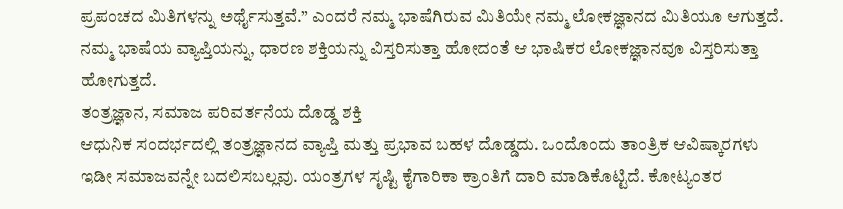ಪ್ರಪಂಚದ ಮಿತಿಗಳನ್ನು ಅರ್ಥೈಸುತ್ತವೆ.” ಎಂದರೆ ನಮ್ಮ ಭಾಷೆಗಿರುವ ಮಿತಿಯೇ ನಮ್ಮ ಲೋಕಜ್ಞಾನದ ಮಿತಿಯೂ ಆಗುತ್ತದೆ. ನಮ್ಮ ಭಾಷೆಯ ವ್ಯಾಪ್ತಿಯನ್ನು, ಧಾರಣ ಶಕ್ತಿಯನ್ನು ವಿಸ್ತರಿಸುತ್ತಾ ಹೋದಂತೆ ಆ ಭಾಷಿಕರ ಲೋಕಜ್ಞಾನವೂ ವಿಸ್ತರಿಸುತ್ತಾ ಹೋಗುತ್ತದೆ.
ತಂತ್ರಜ್ಞಾನ, ಸಮಾಜ ಪರಿವರ್ತನೆಯ ದೊಡ್ಡ ಶಕ್ತಿ
ಆಧುನಿಕ ಸಂದರ್ಭದಲ್ಲಿ ತಂತ್ರಜ್ಞಾನದ ವ್ಯಾಪ್ತಿ ಮತ್ತು ಪ್ರಭಾವ ಬಹಳ ದೊಡ್ಡದು. ಒಂದೊಂದು ತಾಂತ್ರಿಕ ಆವಿಷ್ಕಾರಗಳು ಇಡೀ ಸಮಾಜವನ್ನೇ ಬದಲಿಸಬಲ್ಲವು. ಯಂತ್ರಗಳ ಸೃಷ್ಟಿ ಕೈಗಾರಿಕಾ ಕ್ರಾಂತಿಗೆ ದಾರಿ ಮಾಡಿಕೊಟ್ಟಿದೆ. ಕೋಟ್ಯಂತರ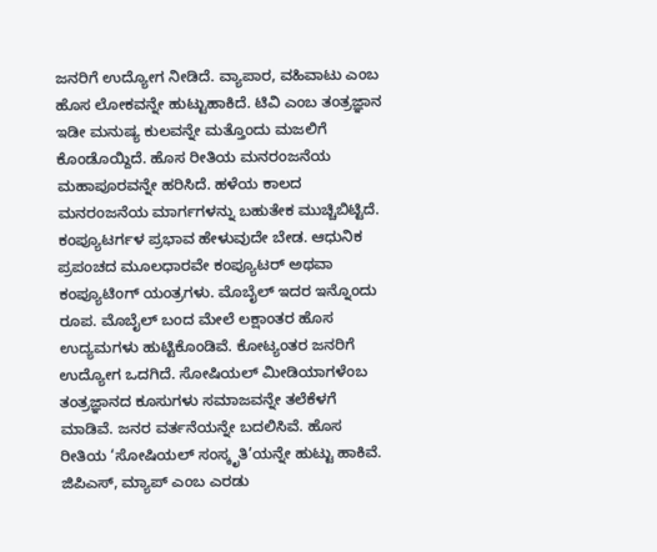ಜನರಿಗೆ ಉದ್ಯೋಗ ನೀಡಿದೆ. ವ್ಯಾಪಾರ, ವಹಿವಾಟು ಎಂಬ ಹೊಸ ಲೋಕವನ್ನೇ ಹುಟ್ಟುಹಾಕಿದೆ. ಟಿವಿ ಎಂಬ ತಂತ್ರಜ್ಞಾನ ಇಡೀ ಮನುಷ್ಯ ಕುಲವನ್ನೇ ಮತ್ತೊಂದು ಮಜಲಿಗೆ ಕೊಂಡೊಯ್ದಿದೆ. ಹೊಸ ರೀತಿಯ ಮನರಂಜನೆಯ ಮಹಾಪೂರವನ್ನೇ ಹರಿಸಿದೆ. ಹಳೆಯ ಕಾಲದ ಮನರಂಜನೆಯ ಮಾರ್ಗಗಳನ್ನು ಬಹುತೇಕ ಮುಚ್ಚಿಬಿಟ್ಟಿದೆ. ಕಂಪ್ಯೂಟರ್ಗಳ ಪ್ರಭಾವ ಹೇಳುವುದೇ ಬೇಡ. ಆಧುನಿಕ ಪ್ರಪಂಚದ ಮೂಲಧಾರವೇ ಕಂಪ್ಯೂಟರ್ ಅಥವಾ ಕಂಪ್ಯೂಟಿಂಗ್ ಯಂತ್ರಗಳು. ಮೊಬೈಲ್ ಇದರ ಇನ್ನೊಂದು ರೂಪ. ಮೊಬೈಲ್ ಬಂದ ಮೇಲೆ ಲಕ್ಷಾಂತರ ಹೊಸ ಉದ್ಯಮಗಳು ಹುಟ್ಟಿಕೊಂಡಿವೆ. ಕೋಟ್ಯಂತರ ಜನರಿಗೆ ಉದ್ಯೋಗ ಒದಗಿದೆ. ಸೋಷಿಯಲ್ ಮೀಡಿಯಾಗಳೆಂಬ ತಂತ್ರಜ್ಞಾನದ ಕೂಸುಗಳು ಸಮಾಜವನ್ನೇ ತಲೆಕೆಳಗೆ ಮಾಡಿವೆ. ಜನರ ವರ್ತನೆಯನ್ನೇ ಬದಲಿಸಿವೆ. ಹೊಸ ರೀತಿಯ ‘ಸೋಷಿಯಲ್ ಸಂಸ್ಕೃತಿ’ಯನ್ನೇ ಹುಟ್ಟು ಹಾಕಿವೆ. ಜಿಪಿಎಸ್, ಮ್ಯಾಪ್ ಎಂಬ ಎರಡು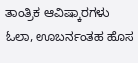ತಾಂತ್ರಿಕ ಆವಿಷ್ಕಾರಗಳು ಓಲಾ, ಊಬರ್ನಂತಹ ಹೊಸ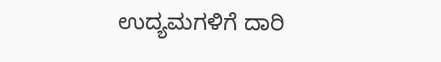ಉದ್ಯಮಗಳಿಗೆ ದಾರಿ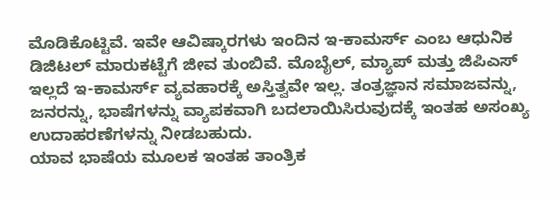ಮೊಡಿಕೊಟ್ಟಿವೆ. ಇವೇ ಆವಿಷ್ಕಾರಗಳು ಇಂದಿನ ಇ-ಕಾಮರ್ಸ್ ಎಂಬ ಆಧುನಿಕ ಡಿಜಿಟಲ್ ಮಾರುಕಟ್ಟೆಗೆ ಜೀವ ತುಂಬಿವೆ. ಮೊಬೈಲ್, ಮ್ಯಾಪ್ ಮತ್ತು ಜಿಪಿಎಸ್ ಇಲ್ಲದೆ ಇ-ಕಾಮರ್ಸ್ ವ್ಯವಹಾರಕ್ಕೆ ಅಸ್ತಿತ್ವವೇ ಇಲ್ಲ. ತಂತ್ರಜ್ಞಾನ ಸಮಾಜವನ್ನು, ಜನರನ್ನು, ಭಾಷೆಗಳನ್ನು ವ್ಯಾಪಕವಾಗಿ ಬದಲಾಯಿಸಿರುವುದಕ್ಕೆ ಇಂತಹ ಅಸಂಖ್ಯ ಉದಾಹರಣೆಗಳನ್ನು ನೀಡಬಹುದು.
ಯಾವ ಭಾಷೆಯ ಮೂಲಕ ಇಂತಹ ತಾಂತ್ರಿಕ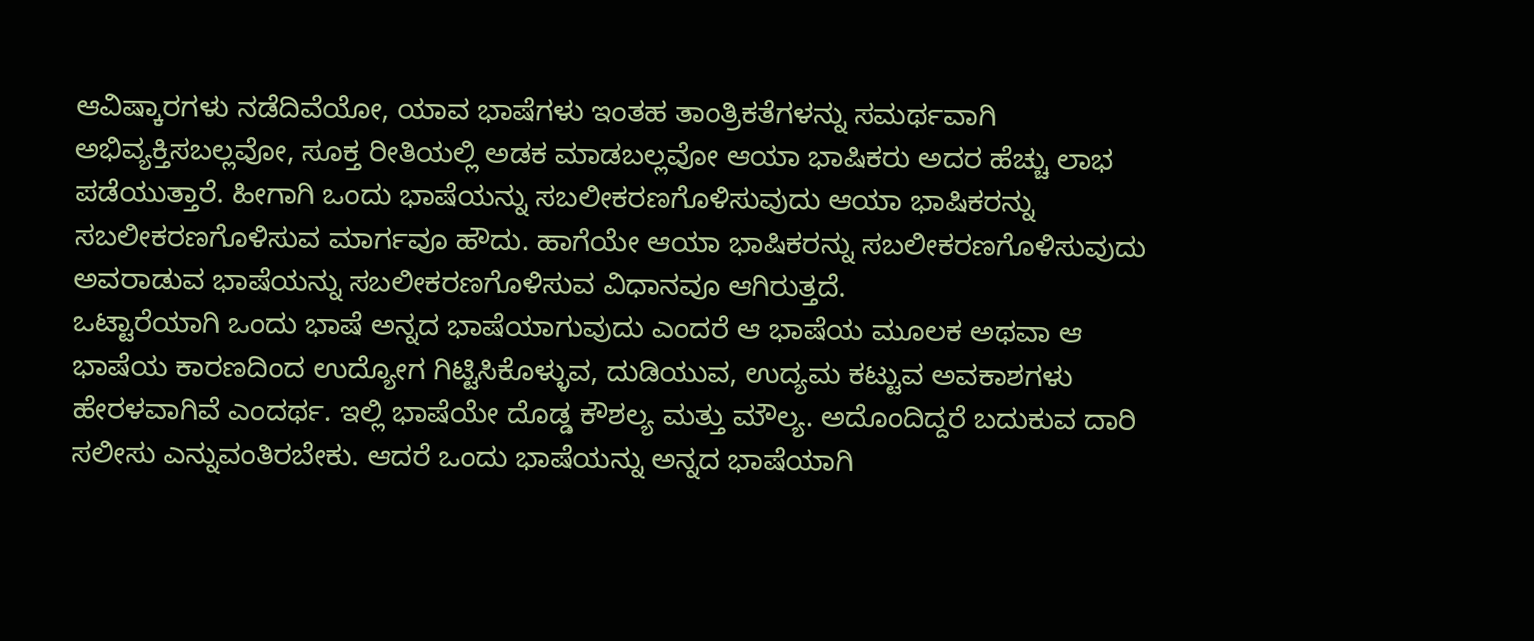ಆವಿಷ್ಕಾರಗಳು ನಡೆದಿವೆಯೋ, ಯಾವ ಭಾಷೆಗಳು ಇಂತಹ ತಾಂತ್ರಿಕತೆಗಳನ್ನು ಸಮರ್ಥವಾಗಿ ಅಭಿವ್ಯಕ್ತಿಸಬಲ್ಲವೋ, ಸೂಕ್ತ ರೀತಿಯಲ್ಲಿ ಅಡಕ ಮಾಡಬಲ್ಲವೋ ಆಯಾ ಭಾಷಿಕರು ಅದರ ಹೆಚ್ಚು ಲಾಭ ಪಡೆಯುತ್ತಾರೆ. ಹೀಗಾಗಿ ಒಂದು ಭಾಷೆಯನ್ನು ಸಬಲೀಕರಣಗೊಳಿಸುವುದು ಆಯಾ ಭಾಷಿಕರನ್ನು ಸಬಲೀಕರಣಗೊಳಿಸುವ ಮಾರ್ಗವೂ ಹೌದು. ಹಾಗೆಯೇ ಆಯಾ ಭಾಷಿಕರನ್ನು ಸಬಲೀಕರಣಗೊಳಿಸುವುದು ಅವರಾಡುವ ಭಾಷೆಯನ್ನು ಸಬಲೀಕರಣಗೊಳಿಸುವ ವಿಧಾನವೂ ಆಗಿರುತ್ತದೆ.
ಒಟ್ಟಾರೆಯಾಗಿ ಒಂದು ಭಾಷೆ ಅನ್ನದ ಭಾಷೆಯಾಗುವುದು ಎಂದರೆ ಆ ಭಾಷೆಯ ಮೂಲಕ ಅಥವಾ ಆ ಭಾಷೆಯ ಕಾರಣದಿಂದ ಉದ್ಯೋಗ ಗಿಟ್ಟಿಸಿಕೊಳ್ಳುವ, ದುಡಿಯುವ, ಉದ್ಯಮ ಕಟ್ಟುವ ಅವಕಾಶಗಳು ಹೇರಳವಾಗಿವೆ ಎಂದರ್ಥ. ಇಲ್ಲಿ ಭಾಷೆಯೇ ದೊಡ್ಡ ಕೌಶಲ್ಯ ಮತ್ತು ಮೌಲ್ಯ. ಅದೊಂದಿದ್ದರೆ ಬದುಕುವ ದಾರಿ ಸಲೀಸು ಎನ್ನುವಂತಿರಬೇಕು. ಆದರೆ ಒಂದು ಭಾಷೆಯನ್ನು ಅನ್ನದ ಭಾಷೆಯಾಗಿ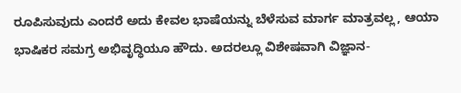ರೂಪಿಸುವುದು ಎಂದರೆ ಅದು ಕೇವಲ ಭಾಷೆಯನ್ನು ಬೆಳೆಸುವ ಮಾರ್ಗ ಮಾತ್ರವಲ್ಲ, ಆಯಾ ಭಾಷಿಕರ ಸಮಗ್ರ ಅಭಿವೃದ್ಧಿಯೂ ಹೌದು. ಅದರಲ್ಲೂ ವಿಶೇಷವಾಗಿ ವಿಜ್ಞಾನ-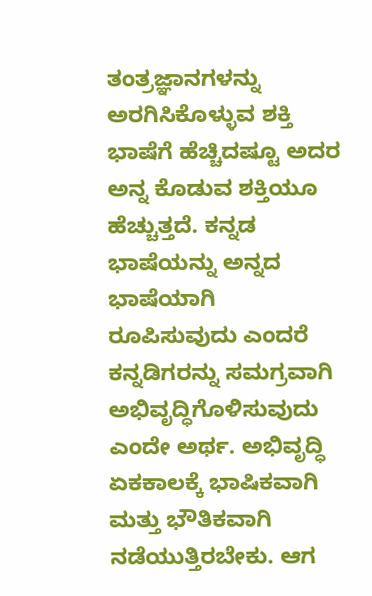ತಂತ್ರಜ್ಞಾನಗಳನ್ನು ಅರಗಿಸಿಕೊಳ್ಳುವ ಶಕ್ತಿ ಭಾಷೆಗೆ ಹೆಚ್ಚಿದಷ್ಟೂ ಅದರ ಅನ್ನ ಕೊಡುವ ಶಕ್ತಿಯೂ ಹೆಚ್ಚುತ್ತದೆ. ಕನ್ನಡ ಭಾಷೆಯನ್ನು ಅನ್ನದ ಭಾಷೆಯಾಗಿ ರೂಪಿಸುವುದು ಎಂದರೆ ಕನ್ನಡಿಗರನ್ನು ಸಮಗ್ರವಾಗಿ ಅಭಿವೃದ್ಧಿಗೊಳಿಸುವುದು ಎಂದೇ ಅರ್ಥ. ಅಭಿವೃದ್ಧಿ ಏಕಕಾಲಕ್ಕೆ ಭಾಷಿಕವಾಗಿ ಮತ್ತು ಭೌತಿಕವಾಗಿ ನಡೆಯುತ್ತಿರಬೇಕು. ಆಗ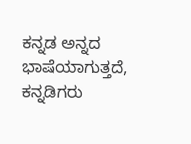ಕನ್ನಡ ಅನ್ನದ ಭಾಷೆಯಾಗುತ್ತದೆ, ಕನ್ನಡಿಗರು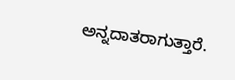ಅನ್ನದಾತರಾಗುತ್ತಾರೆ.